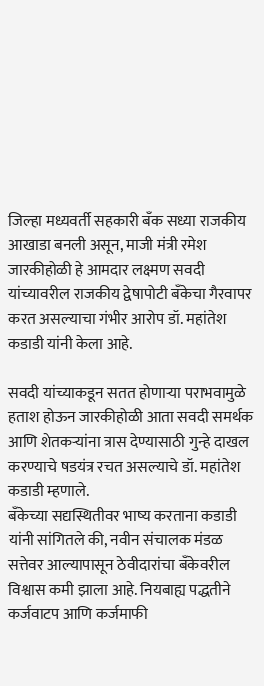जिल्हा मध्यवर्ती सहकारी बँक सध्या राजकीय आखाडा बनली असून, माजी मंत्री रमेश जारकीहोळी हे आमदार लक्ष्मण सवदी यांच्यावरील राजकीय द्वेषापोटी बँकेचा गैरवापर करत असल्याचा गंभीर आरोप डॉ. महांतेश कडाडी यांनी केला आहे.

सवदी यांच्याकडून सतत होणाऱ्या पराभवामुळे हताश होऊन जारकीहोळी आता सवदी समर्थक आणि शेतकऱ्यांना त्रास देण्यासाठी गुन्हे दाखल करण्याचे षडयंत्र रचत असल्याचे डॉ. महांतेश कडाडी म्हणाले.
बँकेच्या सद्यस्थितीवर भाष्य करताना कडाडी यांनी सांगितले की, नवीन संचालक मंडळ सत्तेवर आल्यापासून ठेवीदारांचा बँकेवरील विश्वास कमी झाला आहे. नियबाह्य पद्धतीने कर्जवाटप आणि कर्जमाफी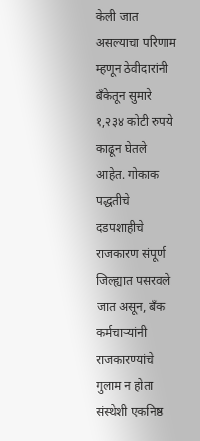केली जात असल्याचा परिणाम म्हणून ठेवीदारांनी बँकेतून सुमारे १,२३४ कोटी रुपये काढून घेतले आहेत. गोकाक पद्धतीचे दडपशाहीचे राजकारण संपूर्ण जिल्ह्यात पसरवले जात असून, बँक कर्मचाऱ्यांनी राजकारण्यांचे गुलाम न होता संस्थेशी एकनिष्ठ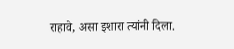राहावे, असा इशारा त्यांनी दिला.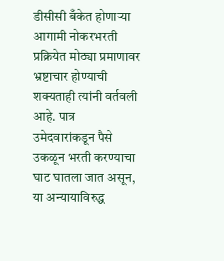डीसीसी बँकेत होणाऱ्या आगामी नोकरभरती प्रक्रियेत मोठ्या प्रमाणावर भ्रष्टाचार होण्याची शक्यताही त्यांनी वर्तवली आहे. पात्र उमेदवारांकडून पैसे उकळून भरती करण्याचा घाट घातला जात असून, या अन्यायाविरुद्ध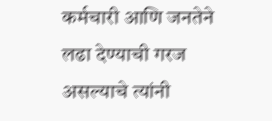कर्मचारी आणि जनतेने लढा देण्याची गरज असल्याचे त्यांनी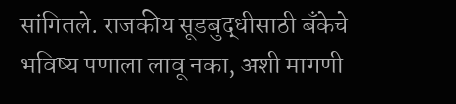सांगितले. राजकीय सूडबुद्धीसाठी बँकेचे भविष्य पणाला लावू नका, अशी मागणी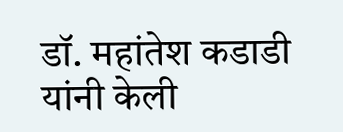डॉ. महांतेश कडाडी यांनी केली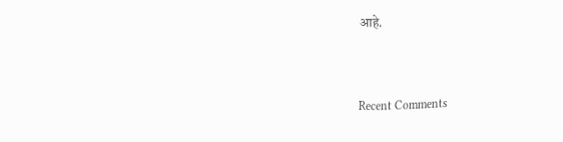आहे.


Recent Comments